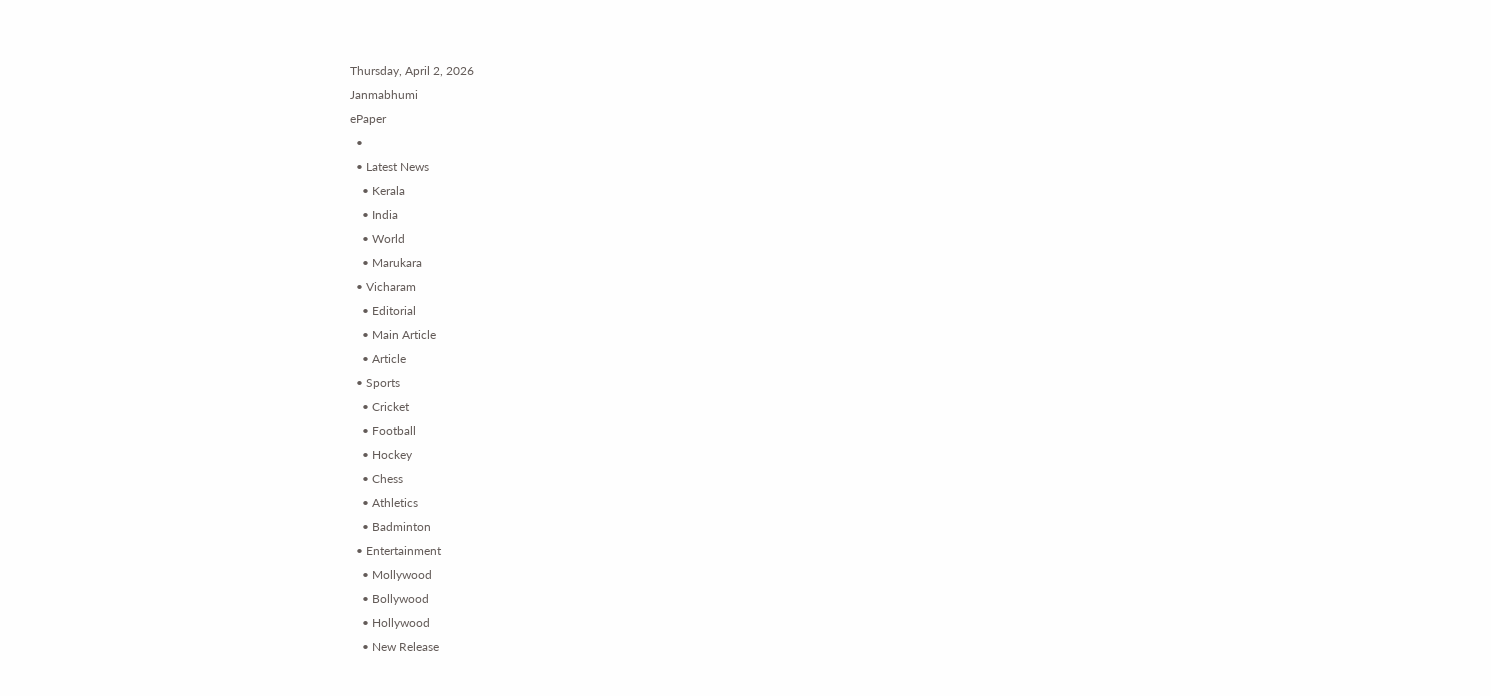Thursday, April 2, 2026
Janmabhumi
ePaper
  •
  • Latest News
    • Kerala
    • India
    • World
    • Marukara
  • Vicharam
    • Editorial
    • Main Article
    • Article
  • Sports
    • Cricket
    • Football
    • Hockey
    • Chess
    • Athletics
    • Badminton
  • Entertainment
    • Mollywood
    • Bollywood
    • Hollywood
    • New Release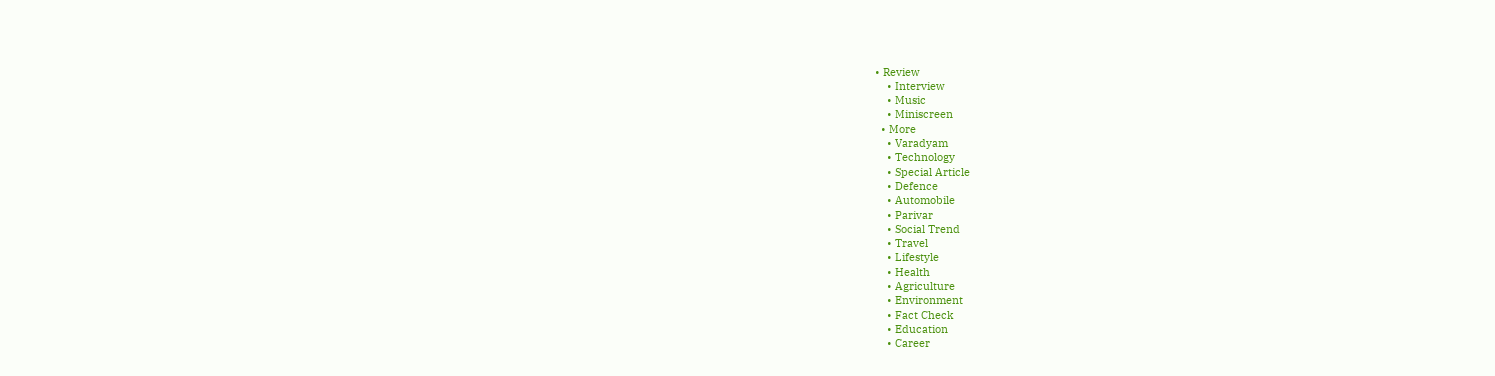• Review
    • Interview
    • Music
    • Miniscreen
  • More
    • Varadyam
    • Technology
    • Special Article
    • Defence
    • Automobile
    • Parivar
    • Social Trend
    • Travel
    • Lifestyle
    • Health
    • Agriculture
    • Environment
    • Fact Check
    • Education
    • Career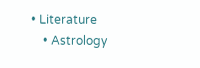• Literature
    • Astrology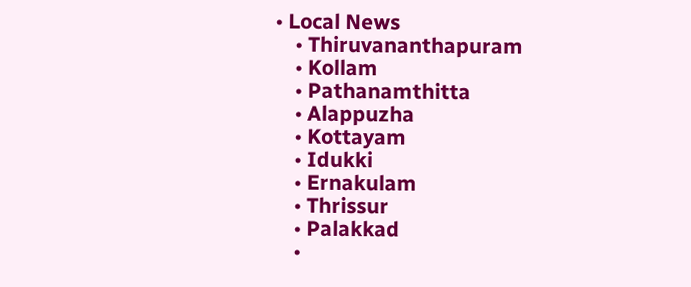• Local News
    • Thiruvananthapuram
    • Kollam
    • Pathanamthitta
    • Alappuzha
    • Kottayam
    • Idukki
    • Ernakulam
    • Thrissur
    • Palakkad
    •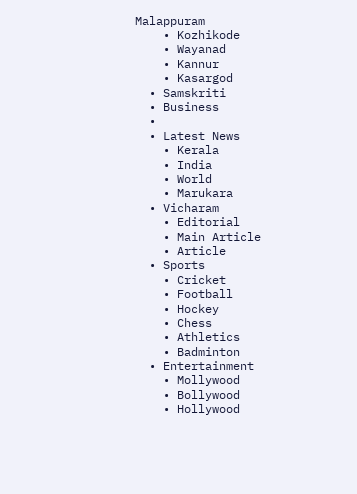Malappuram
    • Kozhikode
    • Wayanad
    • Kannur
    • Kasargod
  • Samskriti
  • Business
  •
  • Latest News
    • Kerala
    • India
    • World
    • Marukara
  • Vicharam
    • Editorial
    • Main Article
    • Article
  • Sports
    • Cricket
    • Football
    • Hockey
    • Chess
    • Athletics
    • Badminton
  • Entertainment
    • Mollywood
    • Bollywood
    • Hollywood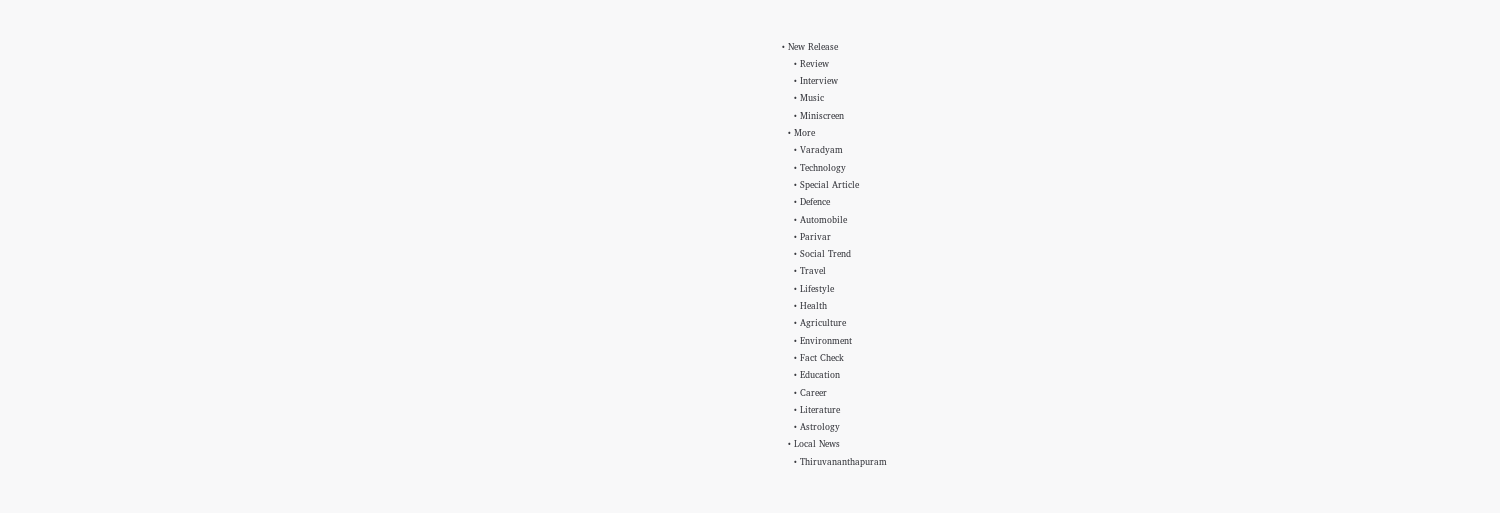• New Release
    • Review
    • Interview
    • Music
    • Miniscreen
  • More
    • Varadyam
    • Technology
    • Special Article
    • Defence
    • Automobile
    • Parivar
    • Social Trend
    • Travel
    • Lifestyle
    • Health
    • Agriculture
    • Environment
    • Fact Check
    • Education
    • Career
    • Literature
    • Astrology
  • Local News
    • Thiruvananthapuram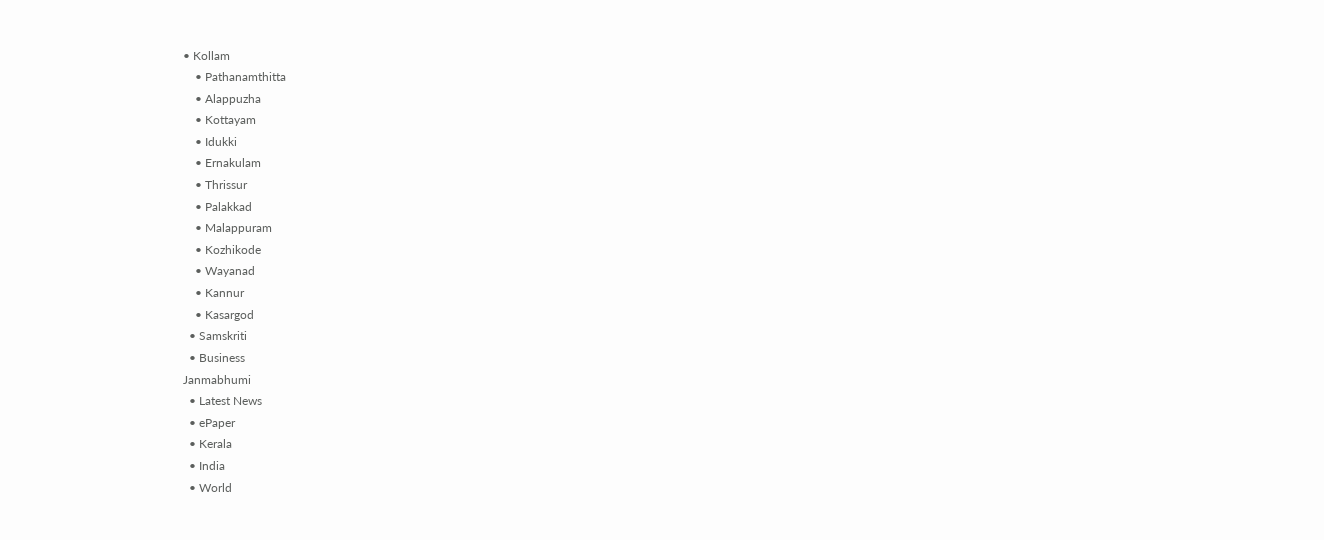• Kollam
    • Pathanamthitta
    • Alappuzha
    • Kottayam
    • Idukki
    • Ernakulam
    • Thrissur
    • Palakkad
    • Malappuram
    • Kozhikode
    • Wayanad
    • Kannur
    • Kasargod
  • Samskriti
  • Business
Janmabhumi
  • Latest News
  • ePaper
  • Kerala
  • India
  • World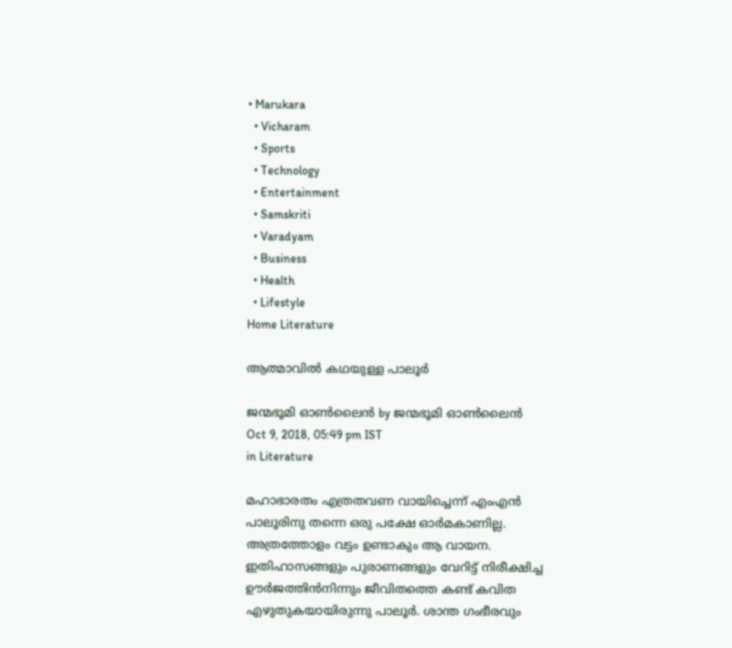• Marukara
  • Vicharam
  • Sports
  • Technology
  • Entertainment
  • Samskriti
  • Varadyam
  • Business
  • Health
  • Lifestyle
Home Literature

ആത്മാവില്‍ കഥയുള്ള പാലൂര്‍

ജന്മഭൂമി ഓണ്‍ലൈന്‍ by ജന്മഭൂമി ഓണ്‍ലൈന്‍
Oct 9, 2018, 05:49 pm IST
in Literature

മഹാഭാരതം എത്രതവണ വായിച്ചെന്ന് എംഎന്‍ പാലൂരിനു തന്നെ ഒരു പക്ഷേ ഓര്‍മകാണില്ല. അത്രത്തോളം വട്ടം ഉണ്ടാകും ആ വായന. ഇതിഹാസങ്ങളും പുരാണങ്ങളും വേറിട്ട് നിരീക്ഷിച്ച ഊര്‍ജത്തിന്‍നിന്നും ജീവിതത്തെ കണ്ട് കവിത എഴുതുകയായിരുന്നു പാലൂര്‍. ശാന്ത ഗംഭീരവും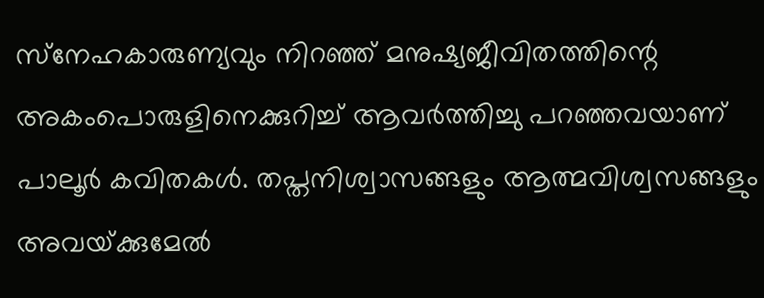സ്‌നേഹകാരുണ്യവും നിറഞ്ഞ് മനുഷ്യജീവിതത്തിന്റെ അകംപൊരുളിനെക്കുറിച്ച് ആവര്‍ത്തിച്ചു പറഞ്ഞവയാണ് പാലൂര്‍ കവിതകള്‍. തപ്തനിശ്വാസങ്ങളും ആത്മവിശ്വസങ്ങളും അവയ്‌ക്കുമേല്‍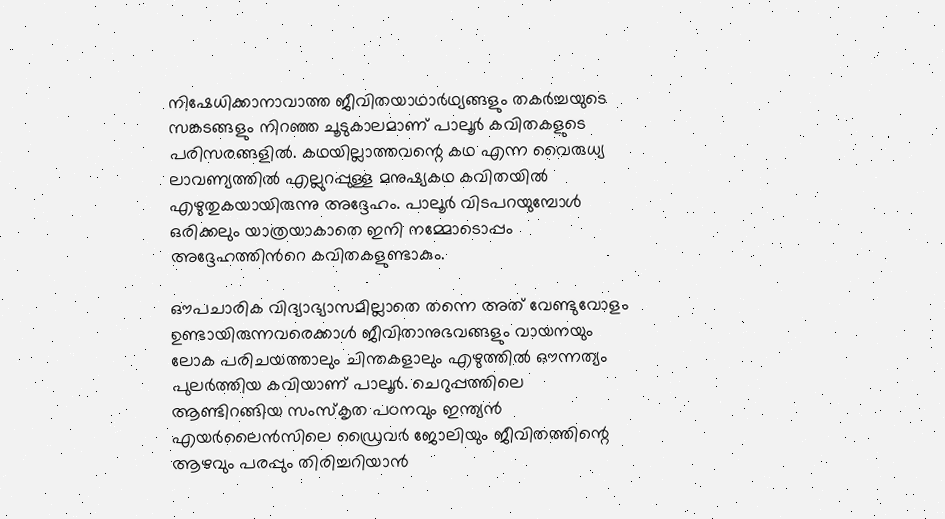നിഷേധിക്കാനാവാത്ത ജീവിതയാഥാര്‍ഥ്യങ്ങളും തകര്‍ച്ചയുടെ സങ്കടങ്ങളും നിറഞ്ഞ ചൂടുകാലമാണ് പാലൂര്‍ കവിതകളുടെ പരിസരങ്ങളില്‍. കഥയില്ലാത്തവന്റെ കഥ എന്ന വൈരുധ്യ ലാവണ്യത്തില്‍ എല്ലുറപ്പുള്ള മനുഷ്യകഥ കവിതയില്‍ എഴുതുകയായിരുന്നു അദ്ദേഹം. പാലൂര്‍ വിടപറയുമ്പോള്‍ ഒരിക്കലും യാത്രയാകാതെ ഇനി നമ്മോടൊപ്പം അദ്ദേഹത്തിന്‍റെ കവിതകളുണ്ടാകും.

ഔപചാരിക വിദ്യാഭ്യാസമില്ലാതെ തന്നെ അത് വേണ്ടുവോളം ഉണ്ടായിരുന്നവരെക്കാള്‍ ജീവിതാനുഭവങ്ങളും വായനയും ലോക പരിചയത്താലും ചിന്തകളാലും എഴുത്തില്‍ ഔന്നത്യം പുലര്‍ത്തിയ കവിയാണ് പാലൂര്‍. ചെറുപ്പത്തിലെ ആണ്ടിറങ്ങിയ സംസ്‌കൃത പഠനവും ഇന്ത്യന്‍ എയര്‍ലൈന്‍സിലെ ഡ്രൈവര്‍ ജോലിയും ജീവിതത്തിന്റെ ആഴവും പരപ്പും തിരിച്ചറിയാന്‍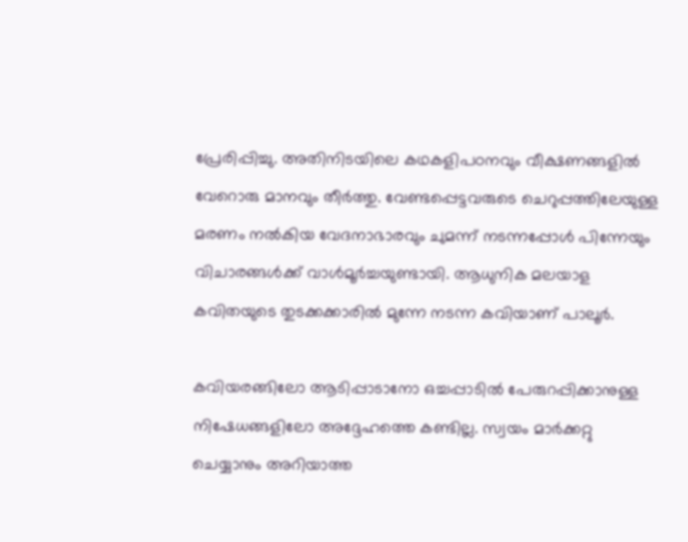പ്രേരിപ്പിച്ചു. അതിനിടയിലെ കഥകളിപഠനവും വീക്ഷണങ്ങളില്‍ വേറൊരു മാനവും തീര്‍ത്തു. വേണ്ടപ്പെട്ടവരുടെ ചെറുപ്പത്തിലേയുള്ള മരണം നല്‍കിയ വേദനാഭാരവും ചുമന്ന് നടന്നപ്പോള്‍ പിന്നേയും വിചാരങ്ങള്‍ക്ക് വാള്‍മൂര്‍ച്ചയുണ്ടായി. ആധുനിക മലയാള കവിതയുടെ തുടക്കക്കാരില്‍ മുന്നേ നടന്ന കവിയാണ് പാലൂര്‍.

കവിയരങ്ങിലോ ആടിപ്പാടാനോ ഒച്ചപ്പാടില്‍ പേരുറപ്പിക്കാനുള്ള നിഷേധങ്ങളിലോ അദ്ദേഹത്തെ കണ്ടില്ല. സ്വയം മാര്‍ക്കറ്റു ചെയ്യാനും അറിയാത്ത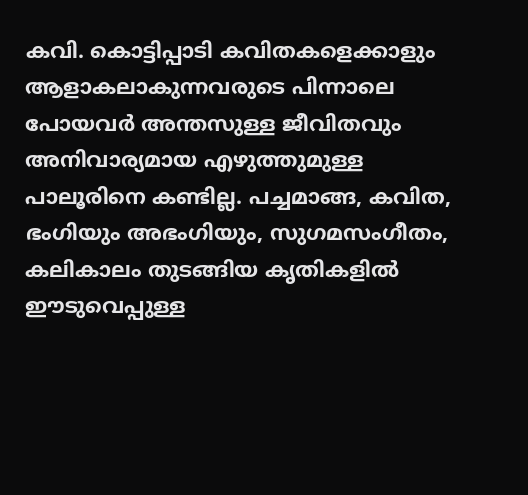കവി. കൊട്ടിപ്പാടി കവിതകളെക്കാളും ആളാകലാകുന്നവരുടെ പിന്നാലെ പോയവര്‍ അന്തസുള്ള ജീവിതവും അനിവാര്യമായ എഴുത്തുമുള്ള പാലൂരിനെ കണ്ടില്ല. പച്ചമാങ്ങ, കവിത, ഭംഗിയും അഭംഗിയും, സുഗമസംഗീതം, കലികാലം തുടങ്ങിയ കൃതികളില്‍ ഈടുവെപ്പുള്ള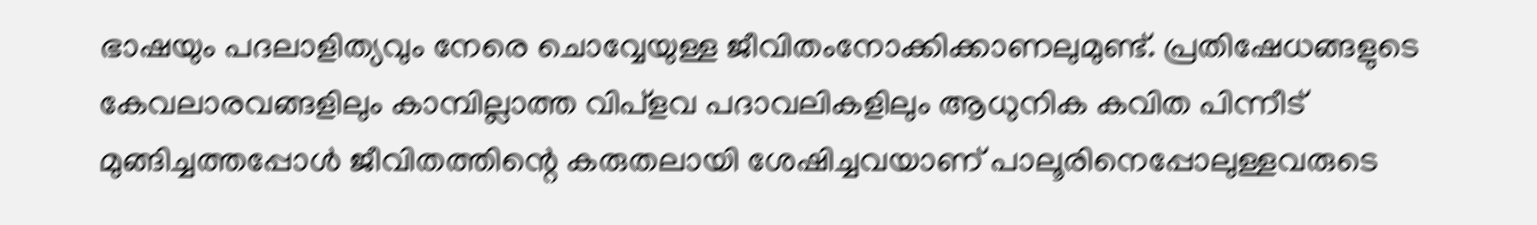ഭാഷയും പദലാളിത്യവും നേരെ ചൊവ്വേയുള്ള ജീവിതംനോക്കിക്കാണലുമുണ്ട്. പ്രതിഷേധങ്ങളുടെ കേവലാരവങ്ങളിലും കാമ്പില്ലാത്ത വിപ്‌ളവ പദാവലികളിലും ആധുനിക കവിത പിന്നീട് മുങ്ങിച്ചത്തപ്പോള്‍ ജീവിതത്തിന്റെ കരുതലായി ശേഷിച്ചവയാണ് പാലൂരിനെപ്പോലുള്ളവരുടെ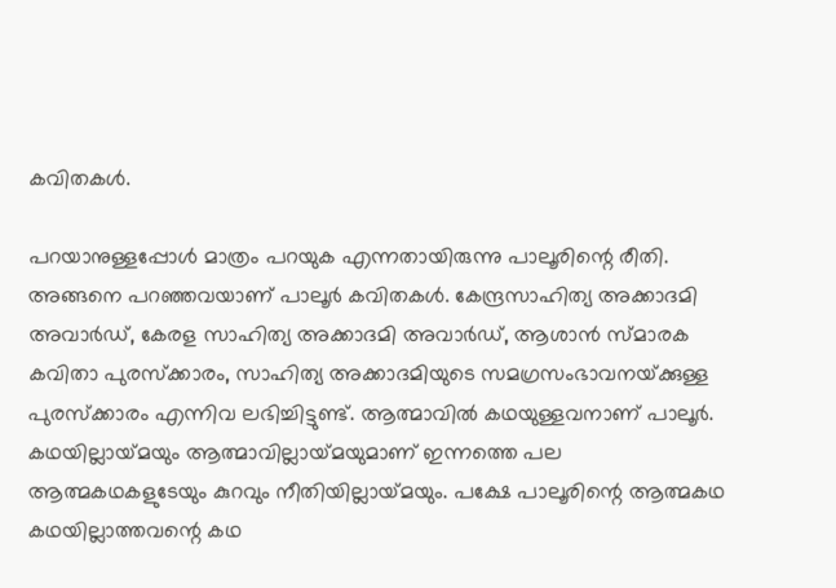കവിതകള്‍.

പറയാനുള്ളപ്പോള്‍ മാത്രം പറയുക എന്നതായിരുന്നു പാലൂരിന്റെ രീതി. അങ്ങനെ പറഞ്ഞവയാണ് പാലൂര്‍ കവിതകള്‍. കേന്ദ്രസാഹിത്യ അക്കാദമി അവാര്‍ഡ്, കേരള സാഹിത്യ അക്കാദമി അവാര്‍ഡ്, ആശാന്‍ സ്മാരക കവിതാ പുരസ്‌ക്കാരം, സാഹിത്യ അക്കാദമിയുടെ സമഗ്രസംഭാവനയ്‌ക്കുള്ള പുരസ്‌ക്കാരം എന്നിവ ലഭിച്ചിട്ടുണ്ട്. ആത്മാവില്‍ കഥയുള്ളവനാണ് പാലൂര്‍. കഥയില്ലായ്‌മയും ആത്മാവില്ലായ്‌മയുമാണ് ഇന്നത്തെ പല ആത്മകഥകളുടേയും കുറവും നീതിയില്ലായ്‌മയും. പക്ഷേ പാലൂരിന്റെ ആത്മകഥ കഥയില്ലാത്തവന്റെ കഥ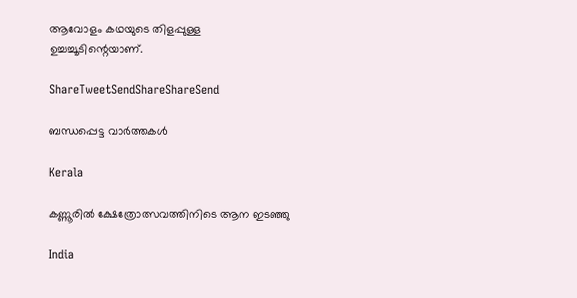ആവോളം കഥയുടെ തിളപ്പുള്ള ഉച്ചച്ചൂടിന്റെയാണ്.

ShareTweetSendShareShareSend

ബന്ധപ്പെട്ട വാര്‍ത്തകള്‍

Kerala

കണ്ണൂരില്‍ ക്ഷേത്രോത്സവത്തിനിടെ ആന ഇടഞ്ഞു

India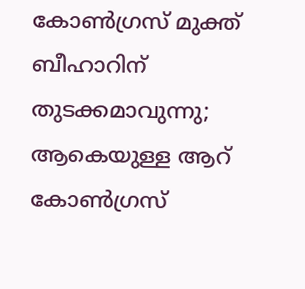കോണ്‍ഗ്രസ് മുക്ത് ബീഹാറിന് തുടക്കമാവുന്നു; ആകെയുള്ള ആറ് കോണ്‍ഗ്രസ്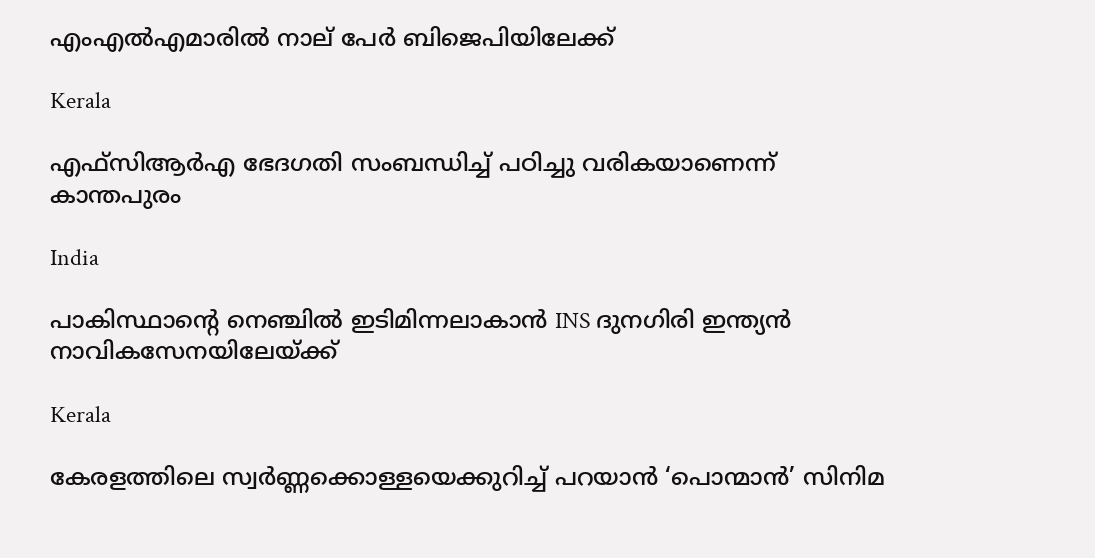എംഎല്‍എമാരില്‍ നാല് പേര്‍ ബിജെപിയിലേക്ക്

Kerala

എഫ്സിആര്‍എ ഭേദഗതി സംബന്ധിച്ച് പഠിച്ചു വരികയാണെന്ന് കാന്തപുരം

India

പാകിസ്ഥാന്റെ നെഞ്ചിൽ ഇടിമിന്നലാകാൻ INS ദുനഗിരി ഇന്ത്യൻ നാവികസേനയിലേയ്‌ക്ക്

Kerala

കേരളത്തിലെ സ്വര്‍ണ്ണക്കൊള്ളയെക്കുറിച്ച് പറയാന്‍ ‘പൊന്മാന്‍’ സിനിമ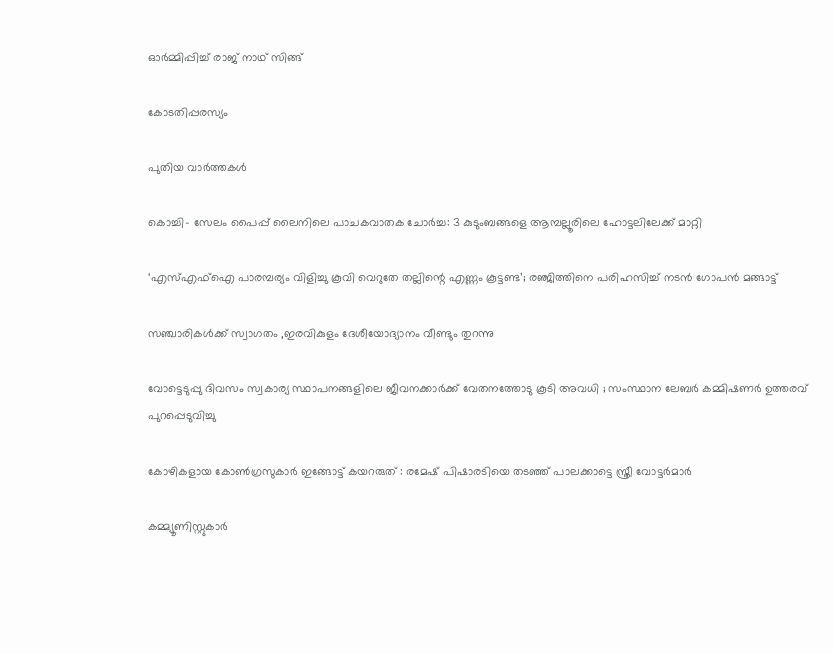ഓര്‍മ്മിപ്പിച്ച് രാജ് നാഥ് സിങ്ങ്

കോടതിപ്പരസ്യം

പുതിയ വാര്‍ത്തകള്‍

കൊച്ചി- സേലം പൈപ്പ് ലൈനിലെ പാചകവാതക ചോര്‍ച്ച: 3 കുടുംബങ്ങളെ ആമ്പല്ലൂരിലെ ഹോട്ടലിലേക്ക് മാറ്റി

‘എസ്എഫ്ഐ പാരമ്പര്യം വിളിച്ചു കൂവി വെറുതേ തല്ലിന്റെ എണ്ണം കൂട്ടണ്ട’; രഞ്ജിത്തിനെ പരിഹസിച്ച് നടൻ ഗോപൻ മങ്ങാട്ട്

സഞ്ചാരികള്‍ക്ക് സ്വാഗതം ,ഇരവികുളം ദേശീയോദ്യാനം വീണ്ടും തുറന്നു

വോട്ടെടുപ്പു ദിവസം സ്വകാര്യ സ്ഥാപനങ്ങളിലെ ജീവനക്കാര്‍ക്ക് വേതനത്തോടു കൂടി അവധി ; സംസ്ഥാന ലേബര്‍ കമ്മിഷണര്‍ ഉത്തരവ് പുറപ്പെടുവിച്ചു

കോഴികളായ കോൺഗ്രസുകാർ ഇങ്ങോട്ട് കയറരുത് : രമേഷ് പിഷാരടിയെ തടഞ്ഞ് പാലക്കാട്ടെ സ്ത്രീ വോട്ടർമാർ

കമ്മ്യൂണിസ്റ്റുകാര്‍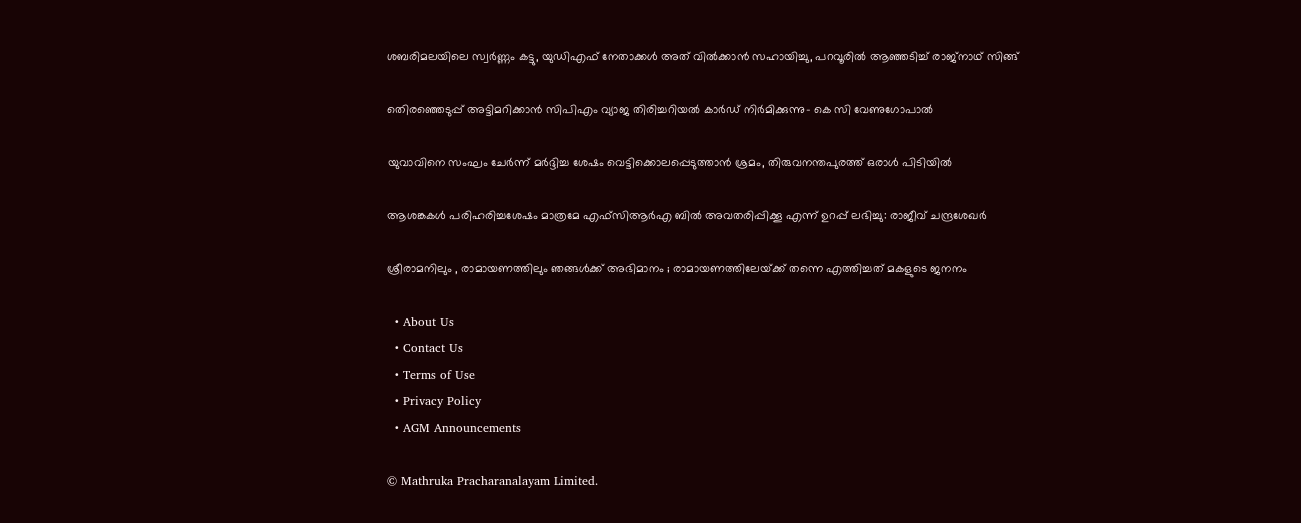ശബരിമലയിലെ സ്വര്‍ണ്ണം കട്ടു, യുഡിഎഫ് നേതാക്കള്‍ അത് വില്‍ക്കാന്‍ സഹായിച്ചു, പറവൂരില്‍ ആഞ്ഞടിച്ച് രാജ്നാഥ് സിങ്ങ്

തെിരഞ്ഞെടുപ്പ് അട്ടിമറിക്കാന്‍ സിപിഎം വ്യാജ തിരിച്ചറിയല്‍ കാര്‍ഡ് നിര്‍മിക്കുന്നു- കെ സി വേണുഗോപാല്‍

യുവാവിനെ സംഘം ചേര്‍ന്ന് മര്‍ദ്ദിച്ച ശേഷം വെട്ടിക്കൊലപ്പെടുത്താന്‍ ശ്രമം, തിരുവനന്തപുരത്ത് ഒരാള്‍ പിടിയില്‍

ആശങ്കകള്‍ പരിഹരിച്ചശേഷം മാത്രമേ എഫ്സിആര്‍എ ബില്‍ അവതരിപ്പിക്കൂ എന്ന് ഉറപ്പ് ലഭിച്ചു: രാജീവ് ചന്ദ്രശേഖര്‍

ശ്രീരാമനിലും , രാമായണത്തിലും ഞങ്ങൾക്ക് അഭിമാനം ; രാമായണത്തിലേയ്‌ക്ക് തന്നെ എത്തിച്ചത് മകളുടെ ജനനം

  • About Us
  • Contact Us
  • Terms of Use
  • Privacy Policy
  • AGM Announcements

© Mathruka Pracharanalayam Limited.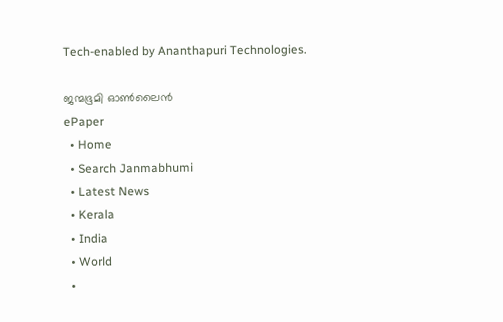Tech-enabled by Ananthapuri Technologies.

ജന്മഭൂമി ഓണ്‍ലൈന്‍
ePaper
  • Home
  • Search Janmabhumi
  • Latest News
  • Kerala
  • India
  • World
  •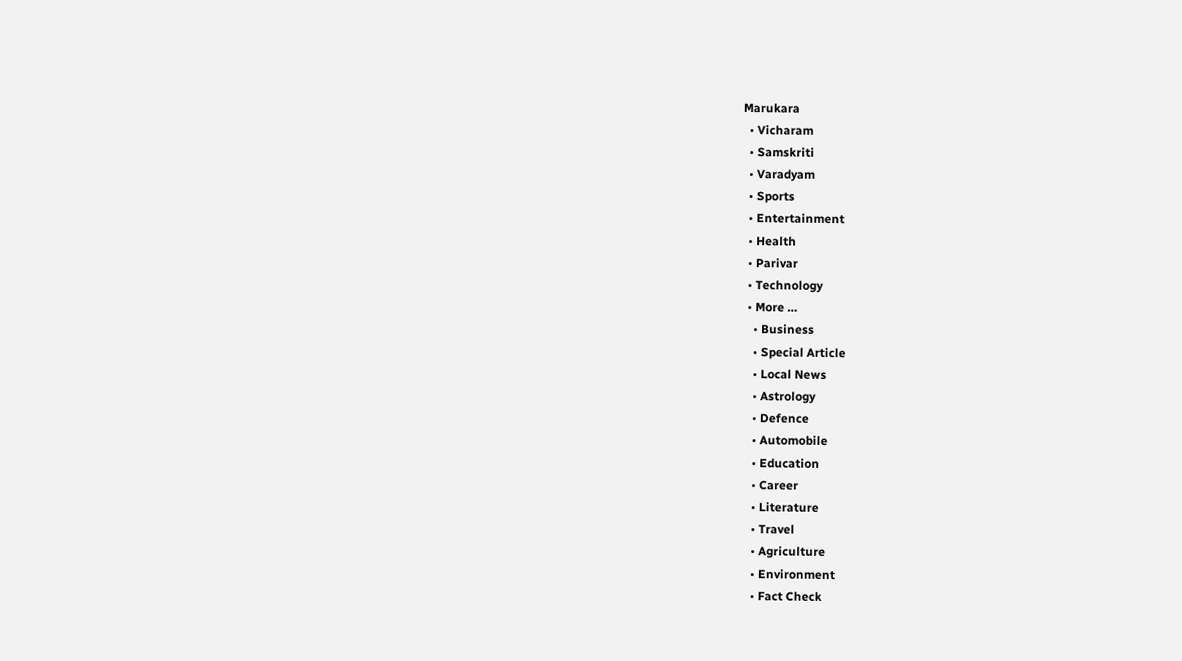Marukara
  • Vicharam
  • Samskriti
  • Varadyam
  • Sports
  • Entertainment
  • Health
  • Parivar
  • Technology
  • More …
    • Business
    • Special Article
    • Local News
    • Astrology
    • Defence
    • Automobile
    • Education
    • Career
    • Literature
    • Travel
    • Agriculture
    • Environment
    • Fact Check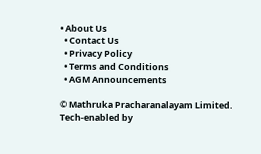• About Us
  • Contact Us
  • Privacy Policy
  • Terms and Conditions
  • AGM Announcements

© Mathruka Pracharanalayam Limited.
Tech-enabled by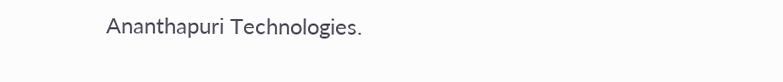Ananthapuri Technologies.